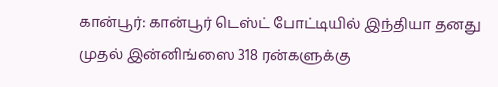கான்பூர்: கான்பூர் டெஸ்ட் போட்டியில் இந்தியா தனது முதல் இன்னிங்ஸை 318 ரன்களுக்கு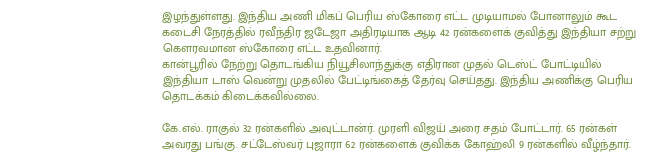இழந்துள்ளது. இந்திய அணி மிகப் பெரிய ஸ்கோரை எட்ட முடியாமல் போனாலும் கூட கடைசி நேரத்தில் ரவீந்திர ஜடேஜா அதிரடியாக ஆடி 42 ரன்களைக் குவித்து இந்தியா சற்று கெளரவமான ஸ்கோரை எட்ட உதவினார்.
கான்பூரில் நேற்று தொடங்கிய நியூசிலாந்துக்கு எதிரான முதல் டெஸ்ட் போட்டியில் இந்தியா டாஸ் வென்று முதலில் பேட்டிங்கைத் தேர்வு செய்தது. இந்திய அணிக்கு பெரிய தொடக்கம் கிடைக்கவில்லை.

கே.எல். ராகுல் 32 ரன்களில் அவுட்டான்ர். முரளி விஜய் அரை சதம் போட்டார். 65 ரன்கள் அவரது பங்கு. சட்டேஸ்வர் புஜாரா 62 ரன்களைக் குவிக்க கோஹ்லி 9 ரன்களில் வீழ்ந்தார்.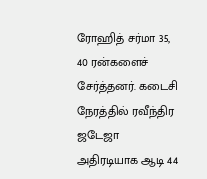ரோஹித் சர்மா 35, 40 ரன்களைச் சேர்த்தனர். கடைசி நேரத்தில் ரவீந்திர ஜடேஜா அதிரடியாக ஆடி 44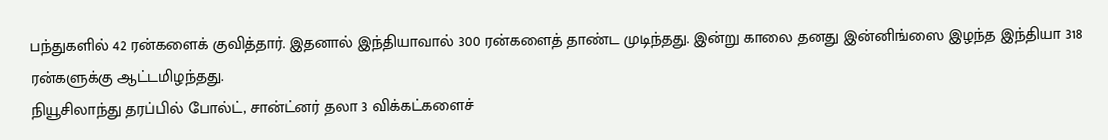பந்துகளில் 42 ரன்களைக் குவித்தார். இதனால் இந்தியாவால் 300 ரன்களைத் தாண்ட முடிந்தது. இன்று காலை தனது இன்னிங்ஸை இழந்த இந்தியா 318 ரன்களுக்கு ஆட்டமிழந்தது.
நியூசிலாந்து தரப்பில் போல்ட், சான்ட்னர் தலா 3 விக்கட்களைச்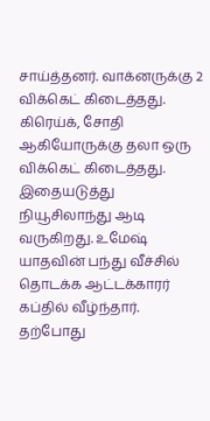சாய்த்தனர். வாக்னருக்கு 2 விக்கெட் கிடைத்தது. கிரெய்க், சோதி ஆகியோருக்கு தலா ஒரு விக்கெட் கிடைத்தது.
இதையடுத்து நியூசிலாந்து ஆடி வருகிறது. உமேஷ் யாதவின் பந்து வீச்சில் தொடக்க ஆட்டக்காரர் கப்தில் வீழ்ந்தார். தற்போது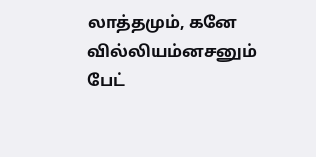லாத்தமும், கனே வில்லியம்னசனும் பேட்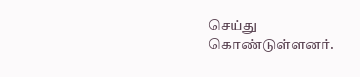செய்து கொண்டுள்ளனர்.